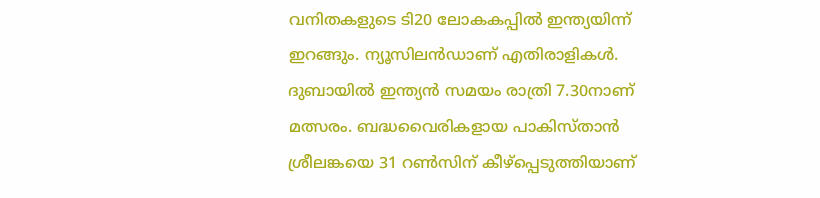വനിതകളുടെ ടി20 ലോകകപ്പിൽ ഇന്ത്യയിന്ന് ഇറങ്ങും. ന്യൂസിലൻഡാണ് എതിരാളികൾ. ദുബായിൽ ഇന്ത്യൻ സമയം രാത്രി 7.30നാണ് മത്സരം. ബദ്ധവൈരികളായ പാകിസ്താൻ ശ്രീലങ്കയെ 31 റൺസിന് കീഴ്പ്പെടുത്തിയാണ്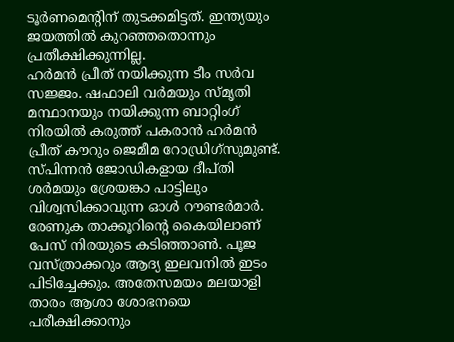ടൂർണമെന്റിന് തുടക്കമിട്ടത്. ഇന്ത്യയും ജയത്തിൽ കുറഞ്ഞതൊന്നും പ്രതീക്ഷിക്കുന്നില്ല.
ഹർമൻ പ്രീത് നയിക്കുന്ന ടീം സർവ സജ്ജം. ഷഫാലി വർമയും സ്മൃതി മന്ഥാനയും നയിക്കുന്ന ബാറ്റിംഗ് നിരയിൽ കരുത്ത് പകരാൻ ഹർമൻ പ്രീത് കൗറും ജെമീമ റോഡ്രിഗ്സുമുണ്ട്. സ്പിന്നൻ ജോഡികളായ ദീപ്തി ശർമയും ശ്രേയങ്കാ പാട്ടിലും വിശ്വസിക്കാവുന്ന ഓൾ റൗണ്ടർമാർ. രേണുക താക്കൂറിന്റെ കൈയിലാണ് പേസ് നിരയുടെ കടിഞ്ഞാൺ. പൂജ വസ്ത്രാക്കറും ആദ്യ ഇലവനിൽ ഇടം പിടിച്ചേക്കും. അതേസമയം മലയാളി താരം ആശാ ശോഭനയെ പരീക്ഷിക്കാനും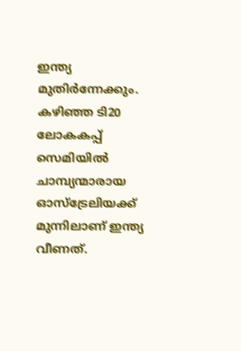ഇന്ത്യ മുതിർന്നേക്കും.
കഴിഞ്ഞ ടി20 ലോകകപ്പ് സെമിയിൽ ചാമ്പ്യന്മാരായ ഓസ്ട്രേലിയക്ക് മുന്നിലാണ് ഇന്ത്യ വീണത്.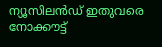ന്യൂസിലൻഡ് ഇതുവരെ നോക്കൗട്ട്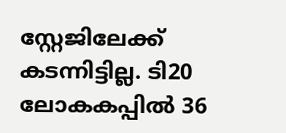സ്റ്റേജിലേക്ക് കടന്നിട്ടില്ല. ടി20 ലോകകപ്പിൽ 36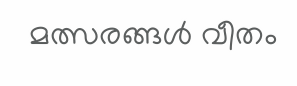മത്സരങ്ങൾ വീതം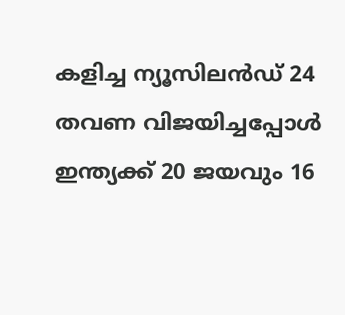കളിച്ച ന്യൂസിലൻഡ് 24 തവണ വിജയിച്ചപ്പോൾ ഇന്ത്യക്ക് 20 ജയവും 16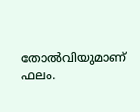തോൽവിയുമാണ് ഫലം.